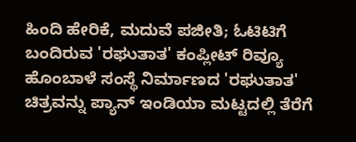ಹಿಂದಿ ಹೇರಿಕೆ, ಮದುವೆ ಪಜೀತಿ; ಓಟಿಟಿಗೆ ಬಂದಿರುವ 'ರಘುತಾತ' ಕಂಪ್ಲೀಟ್ ರಿವ್ಯೂ
ಹೊಂಬಾಳೆ ಸಂಸ್ಥೆ ನಿರ್ಮಾಣದ 'ರಘುತಾತ' ಚಿತ್ರವನ್ನು ಪ್ಯಾನ್ ಇಂಡಿಯಾ ಮಟ್ಟದಲ್ಲಿ ತೆರೆಗೆ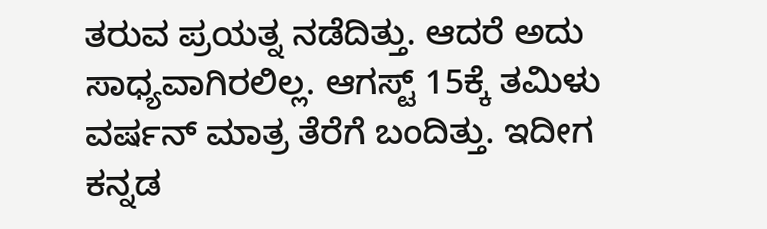ತರುವ ಪ್ರಯತ್ನ ನಡೆದಿತ್ತು. ಆದರೆ ಅದು ಸಾಧ್ಯವಾಗಿರಲಿಲ್ಲ. ಆಗಸ್ಟ್ 15ಕ್ಕೆ ತಮಿಳು ವರ್ಷನ್ ಮಾತ್ರ ತೆರೆಗೆ ಬಂದಿತ್ತು. ಇದೀಗ ಕನ್ನಡ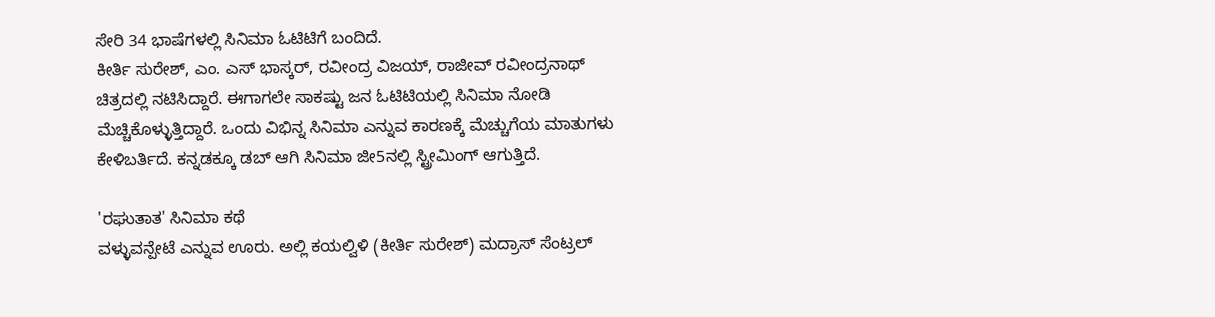ಸೇರಿ 34 ಭಾಷೆಗಳಲ್ಲಿ ಸಿನಿಮಾ ಓಟಿಟಿಗೆ ಬಂದಿದೆ.
ಕೀರ್ತಿ ಸುರೇಶ್, ಎಂ. ಎಸ್ ಭಾಸ್ಕರ್, ರವೀಂದ್ರ ವಿಜಯ್, ರಾಜೀವ್ ರವೀಂದ್ರನಾಥ್ ಚಿತ್ರದಲ್ಲಿ ನಟಿಸಿದ್ದಾರೆ. ಈಗಾಗಲೇ ಸಾಕಷ್ಟು ಜನ ಓಟಿಟಿಯಲ್ಲಿ ಸಿನಿಮಾ ನೋಡಿ ಮೆಚ್ಚಿಕೊಳ್ಳುತ್ತಿದ್ದಾರೆ. ಒಂದು ವಿಭಿನ್ನ ಸಿನಿಮಾ ಎನ್ನುವ ಕಾರಣಕ್ಕೆ ಮೆಚ್ಚುಗೆಯ ಮಾತುಗಳು ಕೇಳಿಬರ್ತಿದೆ. ಕನ್ನಡಕ್ಕೂ ಡಬ್ ಆಗಿ ಸಿನಿಮಾ ಜೀ5ನಲ್ಲಿ ಸ್ಟ್ರೀಮಿಂಗ್ ಆಗುತ್ತಿದೆ.

'ರಘುತಾತ' ಸಿನಿಮಾ ಕಥೆ
ವಳ್ಳುವನ್ಪೇಟೆ ಎನ್ನುವ ಊರು. ಅಲ್ಲಿ ಕಯಲ್ವಿಳಿ (ಕೀರ್ತಿ ಸುರೇಶ್) ಮದ್ರಾಸ್ ಸೆಂಟ್ರಲ್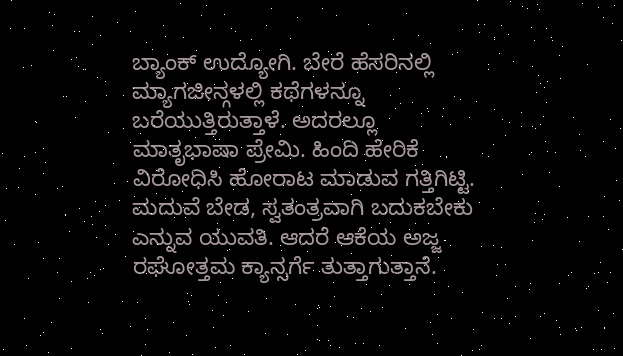ಬ್ಯಾಂಕ್ ಉದ್ಯೋಗಿ. ಬೇರೆ ಹೆಸರಿನಲ್ಲಿ ಮ್ಯಾಗಜೀನ್ಗಳಲ್ಲಿ ಕಥೆಗಳನ್ನೂ ಬರೆಯುತ್ತಿರುತ್ತಾಳೆ. ಅದರಲ್ಲೂ ಮಾತೃಭಾಷಾ ಪ್ರೇಮಿ. ಹಿಂದಿ ಹೇರಿಕೆ ವಿರೋಧಿಸಿ ಹೋರಾಟ ಮಾಡುವ ಗತ್ತಿಗಿಟ್ಟಿ. ಮದುವೆ ಬೇಡ, ಸ್ವತಂತ್ರವಾಗಿ ಬದುಕಬೇಕು ಎನ್ನುವ ಯುವತಿ. ಆದರೆ ಆಕೆಯ ಅಜ್ಜ ರಘೋತ್ತಮ ಕ್ಯಾನ್ಸರ್ಗೆ ತುತ್ತಾಗುತ್ತಾನೆ.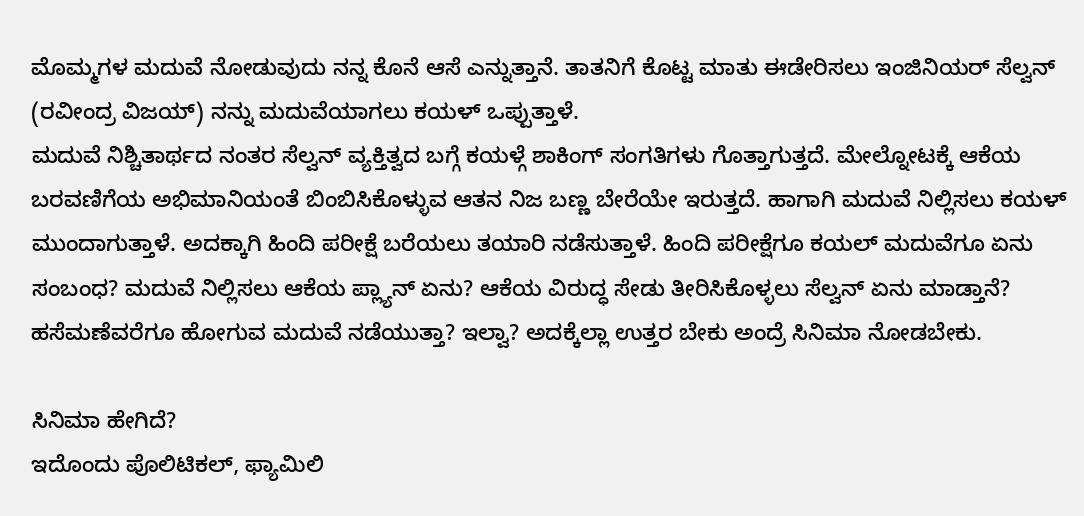ಮೊಮ್ಮಗಳ ಮದುವೆ ನೋಡುವುದು ನನ್ನ ಕೊನೆ ಆಸೆ ಎನ್ನುತ್ತಾನೆ. ತಾತನಿಗೆ ಕೊಟ್ಟ ಮಾತು ಈಡೇರಿಸಲು ಇಂಜಿನಿಯರ್ ಸೆಲ್ವನ್ (ರವೀಂದ್ರ ವಿಜಯ್) ನನ್ನು ಮದುವೆಯಾಗಲು ಕಯಳ್ ಒಪ್ಪುತ್ತಾಳೆ.
ಮದುವೆ ನಿಶ್ಚಿತಾರ್ಥದ ನಂತರ ಸೆಲ್ವನ್ ವ್ಯಕ್ತಿತ್ವದ ಬಗ್ಗೆ ಕಯಳ್ಗೆ ಶಾಕಿಂಗ್ ಸಂಗತಿಗಳು ಗೊತ್ತಾಗುತ್ತದೆ. ಮೇಲ್ನೋಟಕ್ಕೆ ಆಕೆಯ ಬರವಣಿಗೆಯ ಅಭಿಮಾನಿಯಂತೆ ಬಿಂಬಿಸಿಕೊಳ್ಳುವ ಆತನ ನಿಜ ಬಣ್ಣ ಬೇರೆಯೇ ಇರುತ್ತದೆ. ಹಾಗಾಗಿ ಮದುವೆ ನಿಲ್ಲಿಸಲು ಕಯಳ್ ಮುಂದಾಗುತ್ತಾಳೆ. ಅದಕ್ಕಾಗಿ ಹಿಂದಿ ಪರೀಕ್ಷೆ ಬರೆಯಲು ತಯಾರಿ ನಡೆಸುತ್ತಾಳೆ. ಹಿಂದಿ ಪರೀಕ್ಷೆಗೂ ಕಯಲ್ ಮದುವೆಗೂ ಏನು ಸಂಬಂಧ? ಮದುವೆ ನಿಲ್ಲಿಸಲು ಆಕೆಯ ಪ್ಲ್ಯಾನ್ ಏನು? ಆಕೆಯ ವಿರುದ್ಧ ಸೇಡು ತೀರಿಸಿಕೊಳ್ಳಲು ಸೆಲ್ವನ್ ಏನು ಮಾಡ್ತಾನೆ? ಹಸೆಮಣೆವರೆಗೂ ಹೋಗುವ ಮದುವೆ ನಡೆಯುತ್ತಾ? ಇಲ್ವಾ? ಅದಕ್ಕೆಲ್ಲಾ ಉತ್ತರ ಬೇಕು ಅಂದ್ರೆ ಸಿನಿಮಾ ನೋಡಬೇಕು.

ಸಿನಿಮಾ ಹೇಗಿದೆ?
ಇದೊಂದು ಪೊಲಿಟಿಕಲ್, ಫ್ಯಾಮಿಲಿ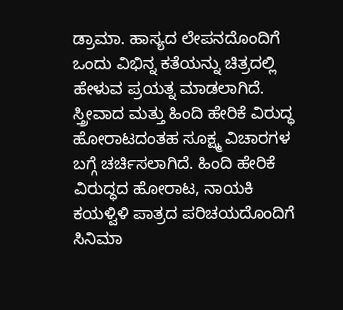ಡ್ರಾಮಾ. ಹಾಸ್ಯದ ಲೇಪನದೊಂದಿಗೆ ಒಂದು ವಿಭಿನ್ನ ಕತೆಯನ್ನು ಚಿತ್ರದಲ್ಲಿ ಹೇಳುವ ಪ್ರಯತ್ನ ಮಾಡಲಾಗಿದೆ. ಸ್ತ್ರೀವಾದ ಮತ್ತು ಹಿಂದಿ ಹೇರಿಕೆ ವಿರುದ್ಧ ಹೋರಾಟದಂತಹ ಸೂಕ್ಷ್ಮ ವಿಚಾರಗಳ ಬಗ್ಗೆ ಚರ್ಚಿಸಲಾಗಿದೆ. ಹಿಂದಿ ಹೇರಿಕೆ ವಿರುದ್ಧದ ಹೋರಾಟ, ನಾಯಕಿ ಕಯಳ್ವಿಳಿ ಪಾತ್ರದ ಪರಿಚಯದೊಂದಿಗೆ ಸಿನಿಮಾ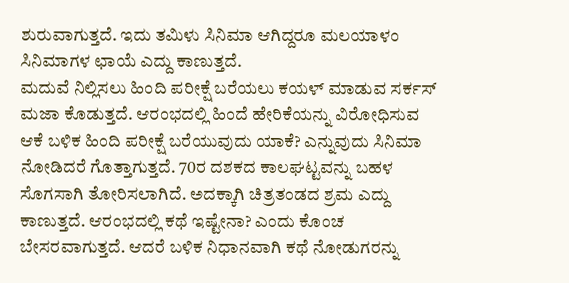ಶುರುವಾಗುತ್ತದೆ. ಇದು ತಮಿಳು ಸಿನಿಮಾ ಆಗಿದ್ದರೂ ಮಲಯಾಳಂ ಸಿನಿಮಾಗಳ ಛಾಯೆ ಎದ್ದು ಕಾಣುತ್ತದೆ.
ಮದುವೆ ನಿಲ್ಲಿಸಲು ಹಿಂದಿ ಪರೀಕ್ಷೆ ಬರೆಯಲು ಕಯಳ್ ಮಾಡುವ ಸರ್ಕಸ್ ಮಜಾ ಕೊಡುತ್ತದೆ. ಆರಂಭದಲ್ಲಿ ಹಿಂದೆ ಹೇರಿಕೆಯನ್ನು ವಿರೋಧಿಸುವ ಆಕೆ ಬಳಿಕ ಹಿಂದಿ ಪರೀಕ್ಷೆ ಬರೆಯುವುದು ಯಾಕೆ? ಎನ್ನುವುದು ಸಿನಿಮಾ ನೋಡಿದರೆ ಗೊತ್ತಾಗುತ್ತದೆ. 70ರ ದಶಕದ ಕಾಲಘಟ್ಟವನ್ನು ಬಹಳ ಸೊಗಸಾಗಿ ತೋರಿಸಲಾಗಿದೆ. ಅದಕ್ಕಾಗಿ ಚಿತ್ರತಂಡದ ಶ್ರಮ ಎದ್ದು ಕಾಣುತ್ತದೆ. ಆರಂಭದಲ್ಲಿ ಕಥೆ ಇಷ್ಟೇನಾ? ಎಂದು ಕೊಂಚ ಬೇಸರವಾಗುತ್ತದೆ. ಆದರೆ ಬಳಿಕ ನಿಧಾನವಾಗಿ ಕಥೆ ನೋಡುಗರನ್ನು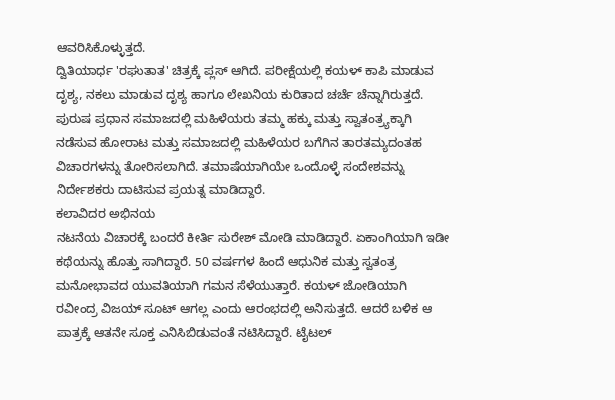ಆವರಿಸಿಕೊಳ್ಳುತ್ತದೆ.
ದ್ವಿತಿಯಾರ್ಧ 'ರಘುತಾತ' ಚಿತ್ರಕ್ಕೆ ಪ್ಲಸ್ ಆಗಿದೆ. ಪರೀಕ್ಷೆಯಲ್ಲಿ ಕಯಳ್ ಕಾಪಿ ಮಾಡುವ ದೃಶ್ಯ, ನಕಲು ಮಾಡುವ ದೃಶ್ಯ ಹಾಗೂ ಲೇಖನಿಯ ಕುರಿತಾದ ಚರ್ಚೆ ಚೆನ್ನಾಗಿರುತ್ತದೆ. ಪುರುಷ ಪ್ರಧಾನ ಸಮಾಜದಲ್ಲಿ ಮಹಿಳೆಯರು ತಮ್ಮ ಹಕ್ಕು ಮತ್ತು ಸ್ವಾತಂತ್ರ್ಯಕ್ಕಾಗಿ ನಡೆಸುವ ಹೋರಾಟ ಮತ್ತು ಸಮಾಜದಲ್ಲಿ ಮಹಿಳೆಯರ ಬಗೆಗಿನ ತಾರತಮ್ಯದಂತಹ ವಿಚಾರಗಳನ್ನು ತೋರಿಸಲಾಗಿದೆ. ತಮಾಷೆಯಾಗಿಯೇ ಒಂದೊಳ್ಳೆ ಸಂದೇಶವನ್ನು ನಿರ್ದೇಶಕರು ದಾಟಿಸುವ ಪ್ರಯತ್ನ ಮಾಡಿದ್ದಾರೆ.
ಕಲಾವಿದರ ಅಭಿನಯ
ನಟನೆಯ ವಿಚಾರಕ್ಕೆ ಬಂದರೆ ಕೀರ್ತಿ ಸುರೇಶ್ ಮೋಡಿ ಮಾಡಿದ್ದಾರೆ. ಏಕಾಂಗಿಯಾಗಿ ಇಡೀ ಕಥೆಯನ್ನು ಹೊತ್ತು ಸಾಗಿದ್ದಾರೆ. 50 ವರ್ಷಗಳ ಹಿಂದೆ ಆಧುನಿಕ ಮತ್ತು ಸ್ವತಂತ್ರ ಮನೋಭಾವದ ಯುವತಿಯಾಗಿ ಗಮನ ಸೆಳೆಯುತ್ತಾರೆ. ಕಯಳ್ ಜೋಡಿಯಾಗಿ ರವೀಂದ್ರ ವಿಜಯ್ ಸೂಟ್ ಆಗಲ್ಲ ಎಂದು ಆರಂಭದಲ್ಲಿ ಅನಿಸುತ್ತದೆ. ಆದರೆ ಬಳಿಕ ಆ ಪಾತ್ರಕ್ಕೆ ಆತನೇ ಸೂಕ್ತ ಎನಿಸಿಬಿಡುವಂತೆ ನಟಿಸಿದ್ದಾರೆ. ಟೈಟಲ್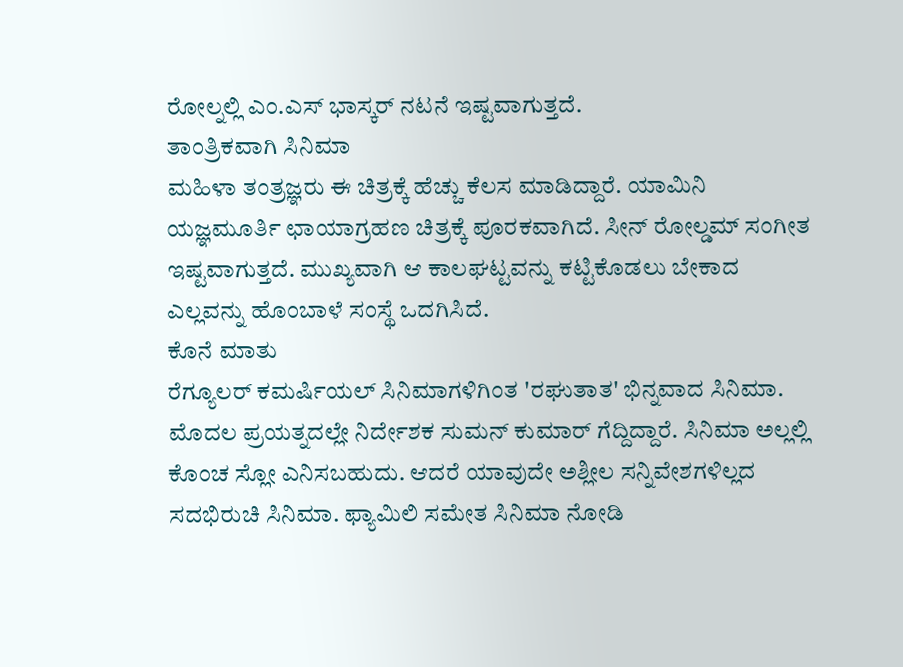ರೋಲ್ನಲ್ಲಿ ಎಂ.ಎಸ್ ಭಾಸ್ಕರ್ ನಟನೆ ಇಷ್ಟವಾಗುತ್ತದೆ.
ತಾಂತ್ರಿಕವಾಗಿ ಸಿನಿಮಾ
ಮಹಿಳಾ ತಂತ್ರಜ್ಞರು ಈ ಚಿತ್ರಕ್ಕೆ ಹೆಚ್ಚು ಕೆಲಸ ಮಾಡಿದ್ದಾರೆ. ಯಾಮಿನಿ ಯಜ್ಞಮೂರ್ತಿ ಛಾಯಾಗ್ರಹಣ ಚಿತ್ರಕ್ಕೆ ಪೂರಕವಾಗಿದೆ. ಸೀನ್ ರೋಲ್ಡಮ್ ಸಂಗೀತ ಇಷ್ಟವಾಗುತ್ತದೆ. ಮುಖ್ಯವಾಗಿ ಆ ಕಾಲಘಟ್ಟವನ್ನು ಕಟ್ಟಿಕೊಡಲು ಬೇಕಾದ ಎಲ್ಲವನ್ನು ಹೊಂಬಾಳೆ ಸಂಸ್ಥೆ ಒದಗಿಸಿದೆ.
ಕೊನೆ ಮಾತು
ರೆಗ್ಯೂಲರ್ ಕಮರ್ಷಿಯಲ್ ಸಿನಿಮಾಗಳಿಗಿಂತ 'ರಘುತಾತ' ಭಿನ್ನವಾದ ಸಿನಿಮಾ. ಮೊದಲ ಪ್ರಯತ್ನದಲ್ಲೇ ನಿರ್ದೇಶಕ ಸುಮನ್ ಕುಮಾರ್ ಗೆದ್ದಿದ್ದಾರೆ. ಸಿನಿಮಾ ಅಲ್ಲಲ್ಲಿ ಕೊಂಚ ಸ್ಲೋ ಎನಿಸಬಹುದು. ಆದರೆ ಯಾವುದೇ ಅಶ್ಲೀಲ ಸನ್ನಿವೇಶಗಳಿಲ್ಲದ ಸದಭಿರುಚಿ ಸಿನಿಮಾ. ಫ್ಯಾಮಿಲಿ ಸಮೇತ ಸಿನಿಮಾ ನೋಡಿ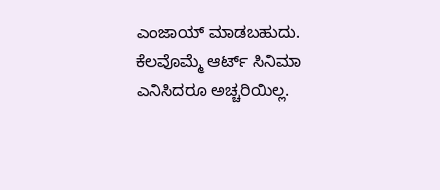ಎಂಜಾಯ್ ಮಾಡಬಹುದು. ಕೆಲವೊಮ್ಮೆ ಆರ್ಟ್ ಸಿನಿಮಾ ಎನಿಸಿದರೂ ಅಚ್ಚರಿಯಿಲ್ಲ.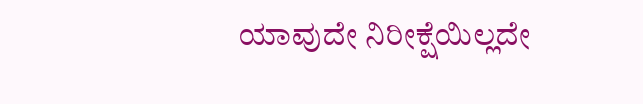ಯಾವುದೇ ನಿರೀಕ್ಷೆಯಿಲ್ಲದೇ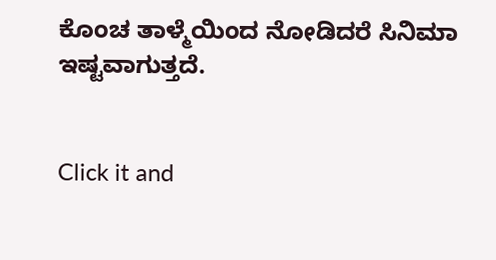ಕೊಂಚ ತಾಳ್ಮೆಯಿಂದ ನೋಡಿದರೆ ಸಿನಿಮಾ ಇಷ್ಟವಾಗುತ್ತದೆ.


Click it and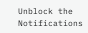Unblock the Notifications